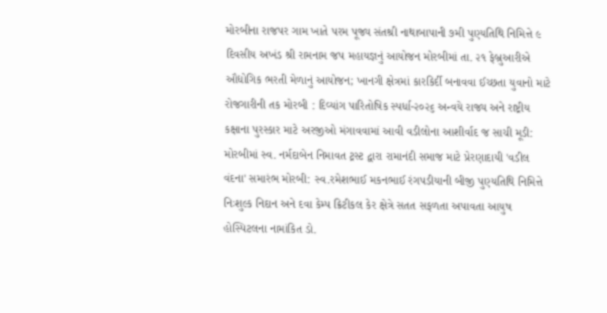મોરબીના રાજપર ગામ ખાતે પરમ પૂજ્ય સંતશ્રી નાથાબાપાની ૭મી પુણ્યતિથિ નિમિત્તે ૯ દિવસીય અખંડ શ્રી રામનામ જપ મહાયજ્ઞનું આયોજન મોરબીમાં તા. ૨૧ ફેબ્રુઆરીએ ઔદ્યોગિક ભરતી મેળાનું આયોજન; ખાનગી ક્ષેત્રમાં કારકિર્દી બનાવવા ઈચ્છતા યુવાનો માટે રોજગારીની તક મોરબી : દિવ્યાંગ પારિતોષિક સ્પર્ધા-૨૦૨૬ અન્વયે રાજ્ય અને રાષ્ટ્રીય કક્ષાના પુરસ્કાર માટે અરજીઓ મંગાવવામાં આવી વડીલોના આશીર્વાદ જ સાચી મૂડી: મોરબીમાં સ્વ. નર્મદાબેન નિમાવત ટ્રસ્ટ દ્વારા રામાનંદી સમાજ માટે પ્રેરણાદાયી 'વડીલ વંદના' સમારંભ મોરબી: સ્વ.રમેશભાઈ મકનભાઈ રંગપડીયાની બીજી પુણ્યતિથિ નિમિત્તે નિઃશુલ્ક નિદાન અને દવા કેમ્પ ક્રિટીકલ કેર ક્ષેત્રે સતત સફળતા અપાવતા આયુષ હોસ્પિટલના નામાંકિત ડો.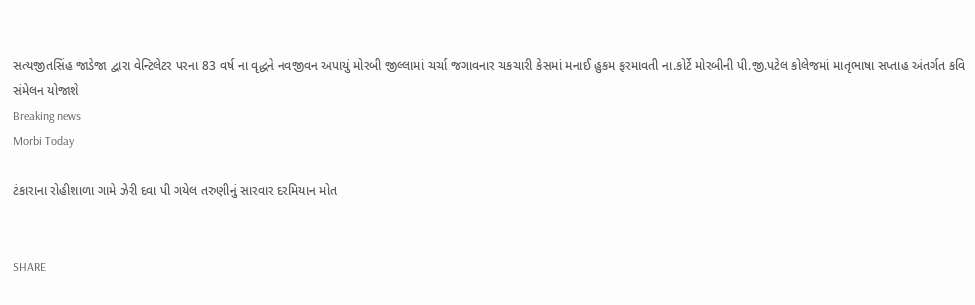સત્યજીતસિંહ જાડેજા દ્વારા વેન્ટિલેટર પરના 83 વર્ષ ના વૃદ્ધને નવજીવન અપાયું મોરબી જીલ્લામાં ચર્ચા જગાવનાર ચકચારી કેસમાં મનાઈ હુકમ ફરમાવતી ના.કોર્ટે મોરબીની પી.જી.પટેલ કોલેજમાં માતૃભાષા સપ્તાહ અંતર્ગત કવિ સંમેલન યોજાશે
Breaking news
Morbi Today

ટંકારાના રોહીશાળા ગામે ઝેરી દવા પી ગયેલ તરુણીનું સારવાર દરમિયાન મોત


SHARE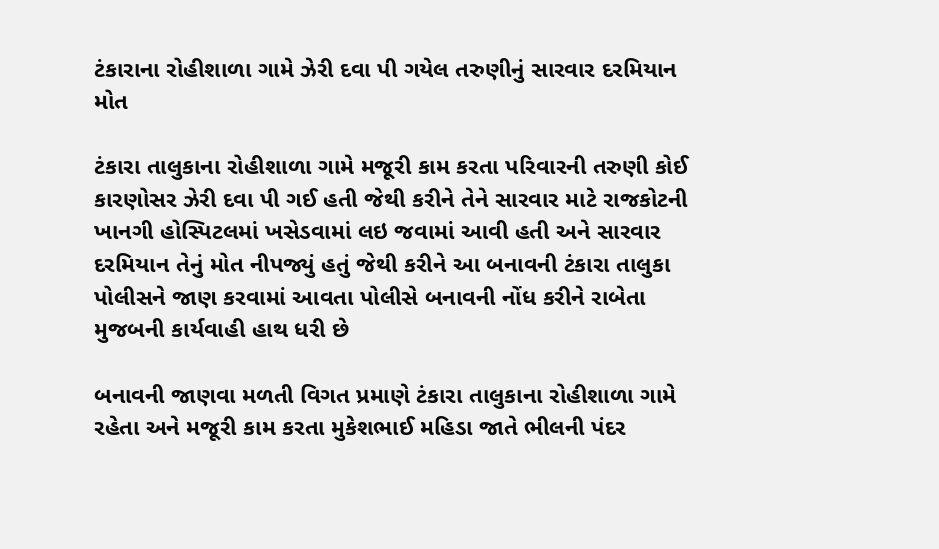ટંકારાના રોહીશાળા ગામે ઝેરી દવા પી ગયેલ તરુણીનું સારવાર દરમિયાન મોત

ટંકારા તાલુકાના રોહીશાળા ગામે મજૂરી કામ કરતા પરિવારની તરુણી કોઈ કારણોસર ઝેરી દવા પી ગઈ હતી જેથી કરીને તેને સારવાર માટે રાજકોટની ખાનગી હોસ્પિટલમાં ખસેડવામાં લઇ જવામાં આવી હતી અને સારવાર દરમિયાન તેનું મોત નીપજ્યું હતું જેથી કરીને આ બનાવની ટંકારા તાલુકા પોલીસને જાણ કરવામાં આવતા પોલીસે બનાવની નોંધ કરીને રાબેતા મુજબની કાર્યવાહી હાથ ધરી છે

બનાવની જાણવા મળતી વિગત પ્રમાણે ટંકારા તાલુકાના રોહીશાળા ગામે રહેતા અને મજૂરી કામ કરતા મુકેશભાઈ મહિડા જાતે ભીલની પંદર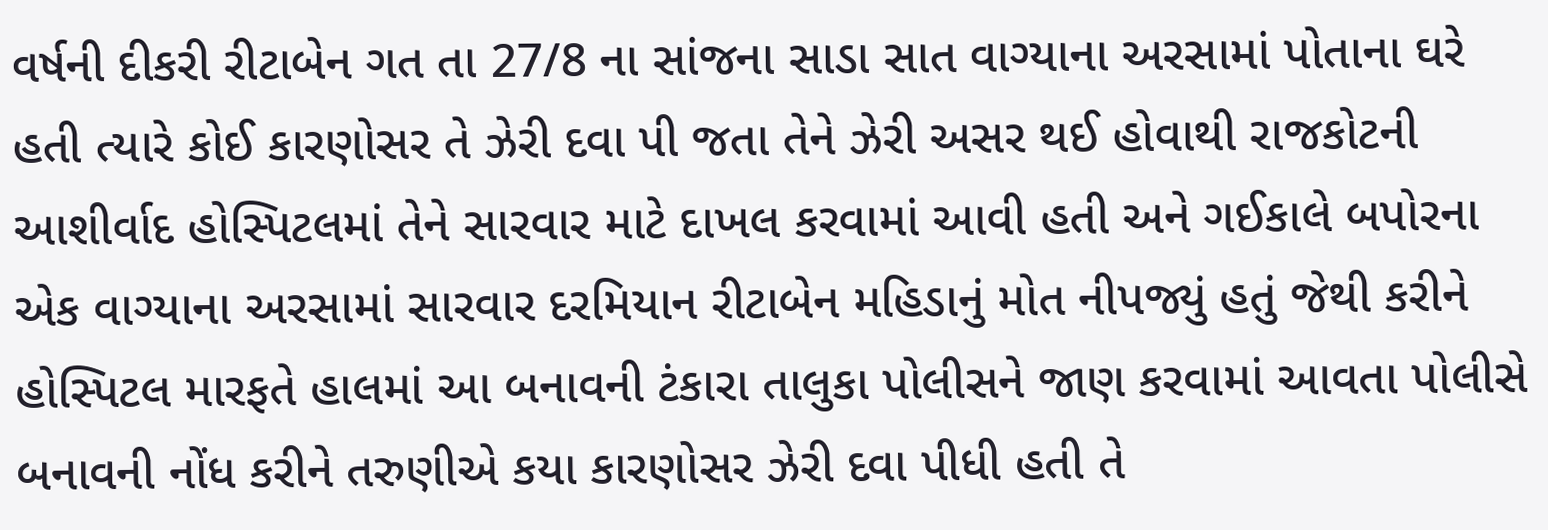વર્ષની દીકરી રીટાબેન ગત તા 27/8 ના સાંજના સાડા સાત વાગ્યાના અરસામાં પોતાના ઘરે હતી ત્યારે કોઈ કારણોસર તે ઝેરી દવા પી જતા તેને ઝેરી અસર થઈ હોવાથી રાજકોટની આશીર્વાદ હોસ્પિટલમાં તેને સારવાર માટે દાખલ કરવામાં આવી હતી અને ગઈકાલે બપોરના એક વાગ્યાના અરસામાં સારવાર દરમિયાન રીટાબેન મહિડાનું મોત નીપજ્યું હતું જેથી કરીને હોસ્પિટલ મારફતે હાલમાં આ બનાવની ટંકારા તાલુકા પોલીસને જાણ કરવામાં આવતા પોલીસે બનાવની નોંધ કરીને તરુણીએ કયા કારણોસર ઝેરી દવા પીધી હતી તે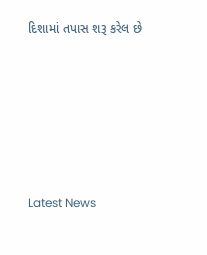દિશામાં તપાસ શરૂ કરેલ છે








Latest News